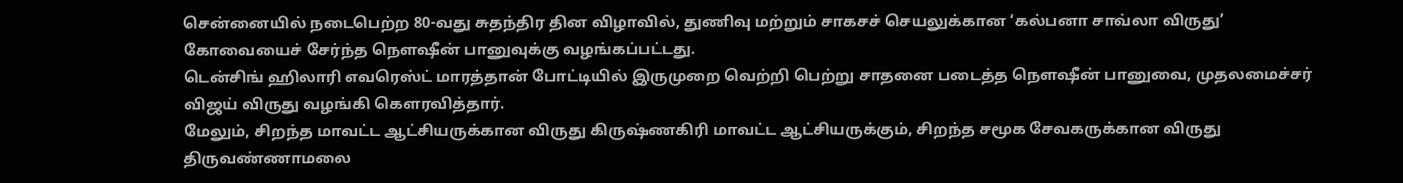சென்னையில் நடைபெற்ற 80-வது சுதந்திர தின விழாவில், துணிவு மற்றும் சாகசச் செயலுக்கான ‘கல்பனா சாவ்லா விருது’ கோவையைச் சேர்ந்த நௌஷீன் பானுவுக்கு வழங்கப்பட்டது.
டென்சிங் ஹிலாரி எவரெஸ்ட் மாரத்தான் போட்டியில் இருமுறை வெற்றி பெற்று சாதனை படைத்த நௌஷீன் பானுவை, முதலமைச்சர் விஜய் விருது வழங்கி கௌரவித்தார்.
மேலும், சிறந்த மாவட்ட ஆட்சியருக்கான விருது கிருஷ்ணகிரி மாவட்ட ஆட்சியருக்கும், சிறந்த சமூக சேவகருக்கான விருது திருவண்ணாமலை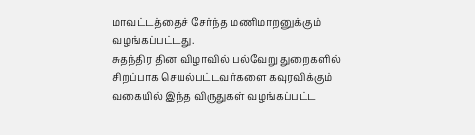மாவட்டத்தைச் சேர்ந்த மணிமாறனுக்கும் வழங்கப்பட்டது.
சுதந்திர தின விழாவில் பல்வேறு துறைகளில் சிறப்பாக செயல்பட்டவர்களை கவுரவிக்கும் வகையில் இந்த விருதுகள் வழங்கப்பட்ட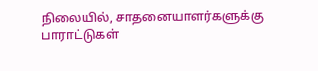நிலையில், சாதனையாளர்களுக்கு பாராட்டுகள்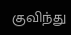குவிந்து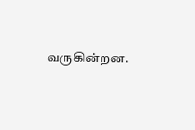வருகின்றன.